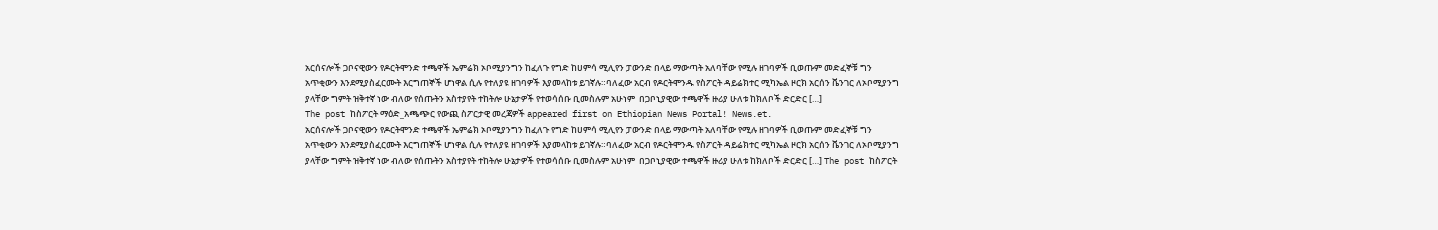አርሰናሎች ጋቦናዊውን የዶርትሞንድ ተጫዋች ኤምሬክ ኦቦሚያንግን ከፈለጉ የግድ ከሀምሳ ሚሊየን ፓውንድ በላይ ማውጣት አለባቸው የሚሉ ዘገባዎች ቢወጡም መድፈኞቹ ግን አጥቂውን እንደሚያስፈርሙት እርግጠኞች ሆነዋል ሲሉ የተለያዩ ዘገባዎች እያመላከቱ ይገኛሉ።ባለፈው አርብ የዶርትሞንዱ የስፖርት ዳይሬክተር ሚካኤል ዞርክ አርሰን ቬንገር ለኦቦሚያንግ ያላቸው ግምት ዝቅተኛ ነው ብለው የሰጡትን አስተያየት ተከትሎ ሁኔታዎች የተወሳሰቡ ቢመስሉም አሁነም  በጋቦኒያዊው ተጫዋች ዙሪያ ሁለቱ ከክለቦች ድርድር […]
The post ከስፖርት ማዕድ_አጫጭር የውጪ ስፖርታዊ መረጃዎች appeared first on Ethiopian News Portal! News.et.
አርሰናሎች ጋቦናዊውን የዶርትሞንድ ተጫዋች ኤምሬክ ኦቦሚያንግን ከፈለጉ የግድ ከሀምሳ ሚሊየን ፓውንድ በላይ ማውጣት አለባቸው የሚሉ ዘገባዎች ቢወጡም መድፈኞቹ ግን አጥቂውን እንደሚያስፈርሙት እርግጠኞች ሆነዋል ሲሉ የተለያዩ ዘገባዎች እያመላከቱ ይገኛሉ።ባለፈው አርብ የዶርትሞንዱ የስፖርት ዳይሬክተር ሚካኤል ዞርክ አርሰን ቬንገር ለኦቦሚያንግ ያላቸው ግምት ዝቅተኛ ነው ብለው የሰጡትን አስተያየት ተከትሎ ሁኔታዎች የተወሳሰቡ ቢመስሉም አሁነም  በጋቦኒያዊው ተጫዋች ዙሪያ ሁለቱ ከክለቦች ድርድር […] The post ከስፖርት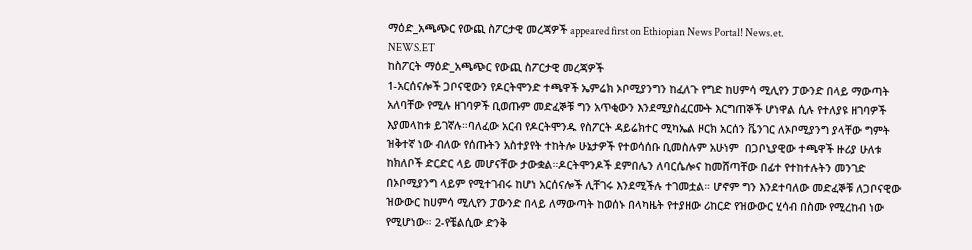ማዕድ_አጫጭር የውጪ ስፖርታዊ መረጃዎች appeared first on Ethiopian News Portal! News.et.
NEWS.ET
ከስፖርት ማዕድ_አጫጭር የውጪ ስፖርታዊ መረጃዎች
1-አርሰናሎች ጋቦናዊውን የዶርትሞንድ ተጫዋች ኤምሬክ ኦቦሚያንግን ከፈለጉ የግድ ከሀምሳ ሚሊየን ፓውንድ በላይ ማውጣት አለባቸው የሚሉ ዘገባዎች ቢወጡም መድፈኞቹ ግን አጥቂውን እንደሚያስፈርሙት እርግጠኞች ሆነዋል ሲሉ የተለያዩ ዘገባዎች እያመላከቱ ይገኛሉ።ባለፈው አርብ የዶርትሞንዱ የስፖርት ዳይሬክተር ሚካኤል ዞርክ አርሰን ቬንገር ለኦቦሚያንግ ያላቸው ግምት ዝቅተኛ ነው ብለው የሰጡትን አስተያየት ተከትሎ ሁኔታዎች የተወሳሰቡ ቢመስሉም አሁነም  በጋቦኒያዊው ተጫዋች ዙሪያ ሁለቱ ከክለቦች ድርድር ላይ መሆናቸው ታውቋል።ዶርትሞንዶች ደምበሌን ለባርሴሎና ከመሸጣቸው በፊተ የተከተሉትን መንገድ በኦቦሚያንግ ላይም የሚተገብሩ ከሆነ አርሰናሎች ሊቸገሩ እንደሚችሉ ተገመቷል። ሆኖም ግን እንደተባለው መድፈኞቹ ለጋቦናዊው ዝውውር ከሀምሳ ሚሊየን ፓውንድ በላይ ለማውጣት ከወሰኑ በላካዜት የተያዘው ሪከርድ የዝውውር ሂሳብ በስሙ የሚረከብ ነው የሚሆነው። 2-የቼልሲው ድንቅ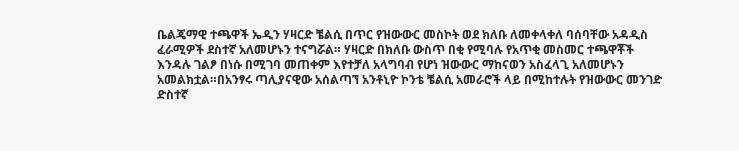ቤልጄማዊ ተጫዋች ኤዲን ሃዛርድ ቼልሲ በጥር የዝውውር መስኮት ወደ ክለቡ ለመቀላቀለ ባሰባቸው አዳዲስ ፈራሚዎች ደስተኛ አለመሆኑን ተናግሯል። ሃዛርድ በክለቡ ውስጥ በቂ የሚባሉ የአጥቂ መስመር ተጫዋቾች እንዳሉ ገልፆ በነሱ በሚገባ መጠቀም እየተቻለ አላግባብ የሆነ ዝውውር ማከናወን አስፈላጊ አለመሆኑን አመልክቷል።በአንፃሩ ጣሊያናዊው አሰልጣኘ አንቶኒዮ ኮንቴ ቼልሲ አመራሮች ላይ በሚከተሉት የዝውውር መንገድ ድስተኛ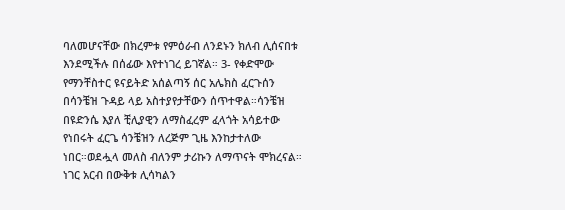ባለመሆናቸው በክረምቱ የምዕራብ ለንደኑን ክለብ ሊሰናበቱ እንደሚችሉ በሰፊው እየተነገረ ይገኛል። 3- የቀድሞው የማንቸስተር ዩናይትድ አሰልጣኝ ሰር አሌክስ ፈርጉሰን በሳንቼዝ ጉዳይ ላይ አስተያየታቸውን ሰጥተዋል።ሳንቼዝ በዩድንሴ እያለ ቺሊያዊን ለማስፈረም ፈላጎት አሳይተው የነበሩት ፈርጌ ሳንቼዝን ለረጅም ጊዜ እንከታተለው ነበር።ወደሗላ መለስ ብለንም ታሪኩን ለማጥናት ሞክረናል። ነገር አርብ በውቅቱ ሊሳካልን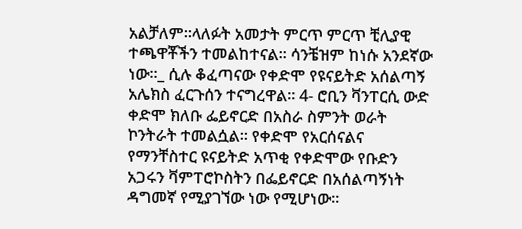አልቻለም።ላለፉት አመታት ምርጥ ምርጥ ቺሊያዊ ተጫዋቾችን ተመልከተናል። ሳንቼዝም ከነሱ አንደኛው ነው።_ ሲሉ ቆፈጣናው የቀድሞ የዩናይትድ አሰልጣኝ አሌክስ ፈርጉሰን ተናግረዋል። 4- ሮቢን ቫንፐርሲ ውድ ቀድሞ ክለቡ ፌይኖርድ በአስራ ስምንት ወራት ኮንትራት ተመልሷል። የቀድሞ የአርሰናልና የማንቸስተር ዩናይትድ አጥቂ የቀድሞው የቡድን አጋሩን ቫምፐሮኮስትን በፌይኖርድ በአሰልጣኝነት ዳግመኛ የሚያገኘው ነው የሚሆነው።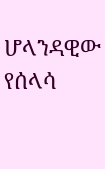ሆላንዳዊው የሰላሳ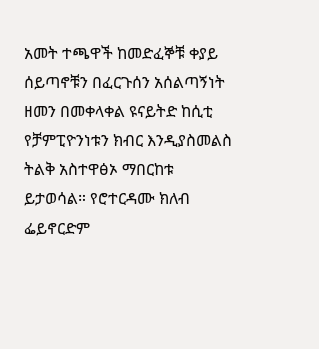አመት ተጫዋች ከመድፈኞቹ ቀያይ ሰይጣኖቹን በፈርጉሰን አሰልጣኝነት ዘመን በመቀላቀል ዩናይትድ ከሲቲ የቻምፒዮንነቱን ክብር እንዲያስመልስ ትልቅ አስተዋፅኦ ማበርከቱ ይታወሳል። የሮተርዳሙ ክለብ ፌይኖርድም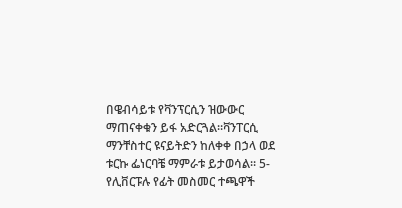በዌብሳይቱ የቫንፕርሲን ዝውውር ማጠናቀቁን ይፋ አድርጓል።ቫንፐርሲ ማንቸስተር ዩናይትድን ከለቀቀ በኃላ ወደ ቱርኩ ፌነርባቼ ማምራቱ ይታወሳል። 5- የሊቨርፑሉ የፊት መስመር ተጫዋች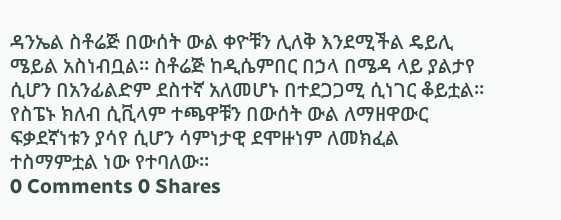ዳንኤል ስቶሬጅ በውሰት ውል ቀዮቹን ሊለቅ እንደሚችል ዴይሊ ሜይል አስነብቧል። ስቶሬጅ ከዲሴምበር በኃላ በሜዳ ላይ ያልታየ ሲሆን በአንፊልድም ደስተኛ አለመሆኑ በተደጋጋሚ ሲነገር ቆይቷል። የስፔኑ ክለብ ሲቪላም ተጫዋቹን በውሰት ውል ለማዘዋውር ፍቃደኛነቱን ያሳየ ሲሆን ሳምነታዊ ደሞዙነም ለመክፈል ተስማምቷል ነው የተባለው።
0 Comments 0 Shares